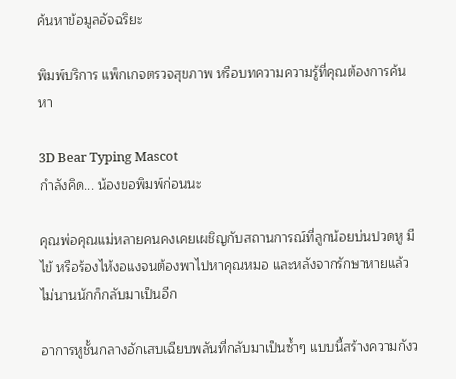ค้นหาข้อมูลอัจฉริยะ

พิมพ์บริการ แพ็กเกจตรวจสุขภาพ หรือบทความความรู้ที่คุณต้องการค้นหา

3D Bear Typing Mascot
กำลังคิด... น้องขอพิมพ์ก่อนนะ

คุณพ่อคุณแม่หลายคนคงเคยเผชิญกับสถานการณ์ที่ลูกน้อยบ่นปวดหู มีไข้ หรือร้องไห้งอแงจนต้องพาไปหาคุณหมอ และหลังจากรักษาหายแล้ว ไม่นานนักก็กลับมาเป็นอีก

อาการหูชั้นกลางอักเสบเฉียบพลันที่กลับมาเป็นซ้ำๆ แบบนี้สร้างความกังว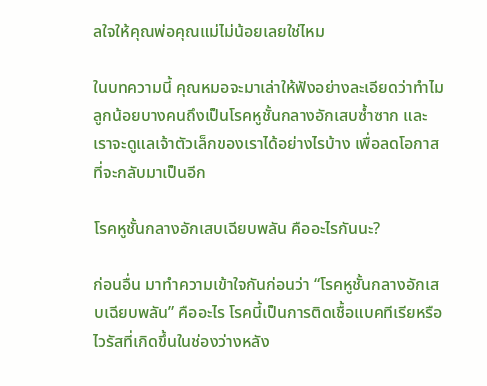ลใจให้คุณพ่อคุณแม่ไม่น้อยเลยใช่ไหม

ในบทความนี้ คุณหมอจะมาเล่าให้ฟังอย่างละเอียดว่าทำไมลูกน้อยบางคนถึงเป็นโรคหูชั้นกลางอักเสบซ้ำซาก และเราจะดูแลเจ้าตัวเล็กของเราได้อย่างไรบ้าง เพื่อลดโอกาสที่จะกลับมาเป็นอีก

โรคหูชั้นกลางอักเสบเฉียบพลัน คืออะไรกันนะ?

ก่อนอื่น มาทำความเข้าใจกันก่อนว่า “โรคหูชั้นกลางอักเสบเฉียบพลัน” คืออะไร โรคนี้เป็นการติดเชื้อแบคทีเรียหรือไวรัสที่เกิดขึ้นในช่องว่างหลัง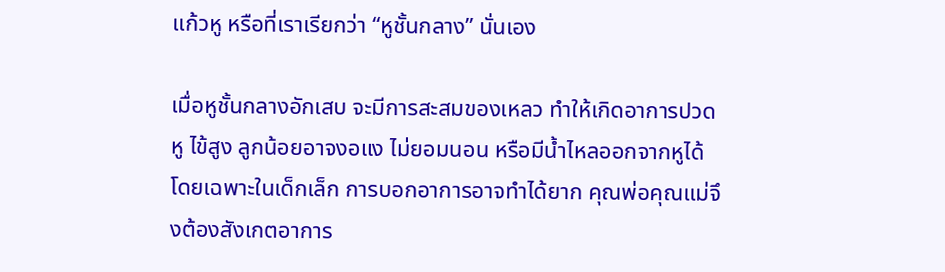แก้วหู หรือที่เราเรียกว่า “หูชั้นกลาง” นั่นเอง

เมื่อหูชั้นกลางอักเสบ จะมีการสะสมของเหลว ทำให้เกิดอาการปวดหู ไข้สูง ลูกน้อยอาจงอแง ไม่ยอมนอน หรือมีน้ำไหลออกจากหูได้ โดยเฉพาะในเด็กเล็ก การบอกอาการอาจทำได้ยาก คุณพ่อคุณแม่จึงต้องสังเกตอาการ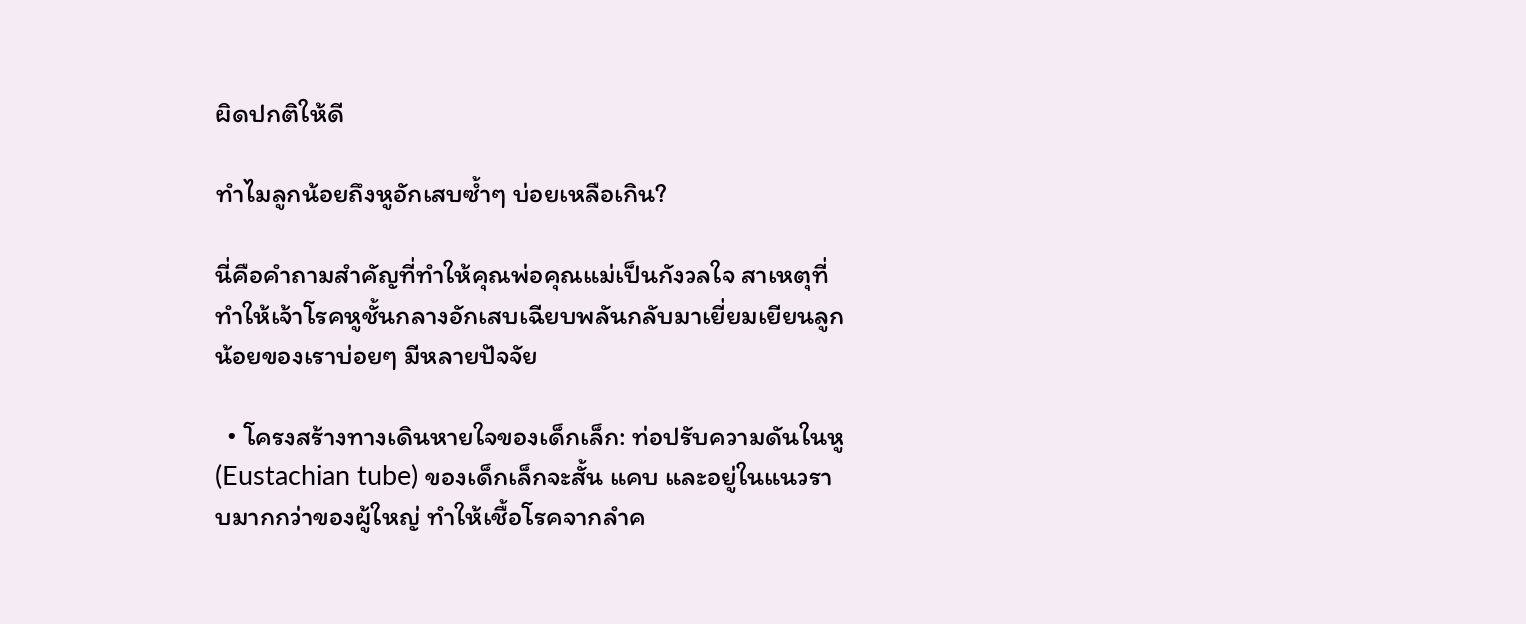ผิดปกติให้ดี

ทำไมลูกน้อยถึงหูอักเสบซ้ำๆ บ่อยเหลือเกิน?

นี่คือคำถามสำคัญที่ทำให้คุณพ่อคุณแม่เป็นกังวลใจ สาเหตุที่ทำให้เจ้าโรคหูชั้นกลางอักเสบเฉียบพลันกลับมาเยี่ยมเยียนลูกน้อยของเราบ่อยๆ มีหลายปัจจัย

  • โครงสร้างทางเดินหายใจของเด็กเล็ก: ท่อปรับความดันในหู (Eustachian tube) ของเด็กเล็กจะสั้น แคบ และอยู่ในแนวราบมากกว่าของผู้ใหญ่ ทำให้เชื้อโรคจากลำค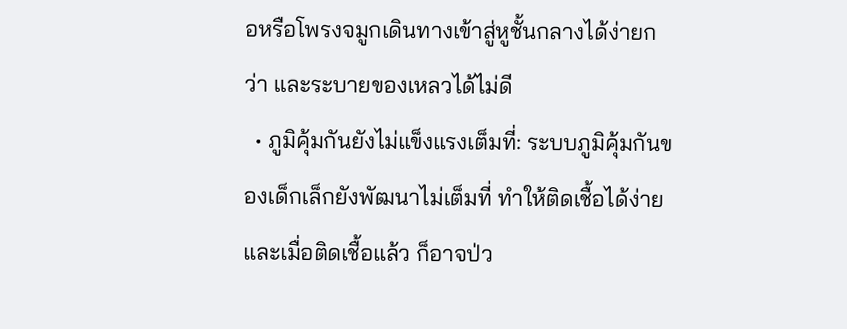อหรือโพรงจมูกเดินทางเข้าสู่หูชั้นกลางได้ง่ายกว่า และระบายของเหลวได้ไม่ดี
  • ภูมิคุ้มกันยังไม่แข็งแรงเต็มที่: ระบบภูมิคุ้มกันของเด็กเล็กยังพัฒนาไม่เต็มที่ ทำให้ติดเชื้อได้ง่าย และเมื่อติดเชื้อแล้ว ก็อาจป่ว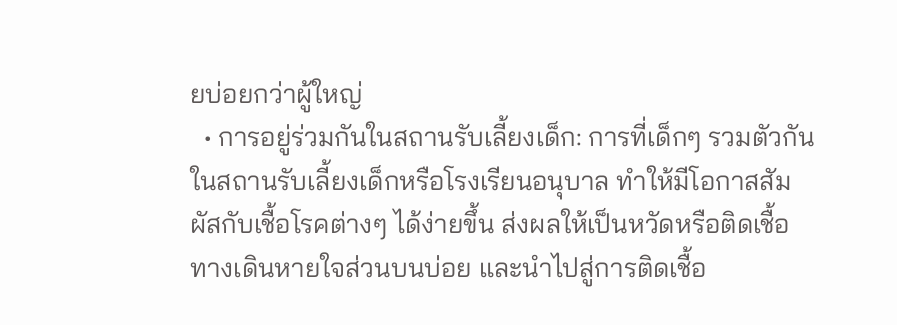ยบ่อยกว่าผู้ใหญ่
  • การอยู่ร่วมกันในสถานรับเลี้ยงเด็ก: การที่เด็กๆ รวมตัวกันในสถานรับเลี้ยงเด็กหรือโรงเรียนอนุบาล ทำให้มีโอกาสสัมผัสกับเชื้อโรคต่างๆ ได้ง่ายขึ้น ส่งผลให้เป็นหวัดหรือติดเชื้อทางเดินหายใจส่วนบนบ่อย และนำไปสู่การติดเชื้อ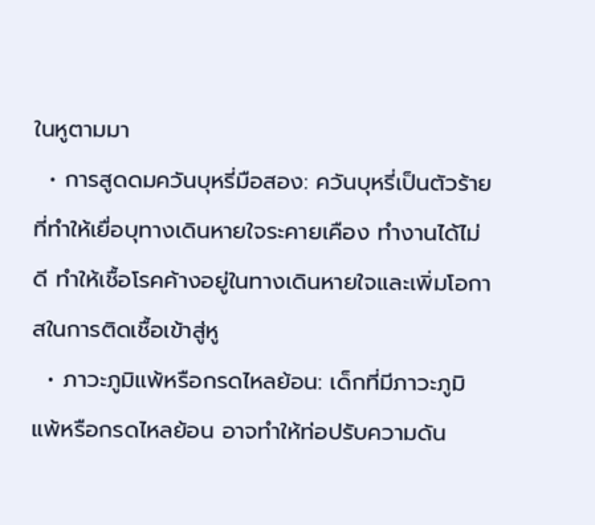ในหูตามมา
  • การสูดดมควันบุหรี่มือสอง: ควันบุหรี่เป็นตัวร้ายที่ทำให้เยื่อบุทางเดินหายใจระคายเคือง ทำงานได้ไม่ดี ทำให้เชื้อโรคค้างอยู่ในทางเดินหายใจและเพิ่มโอกาสในการติดเชื้อเข้าสู่หู
  • ภาวะภูมิแพ้หรือกรดไหลย้อน: เด็กที่มีภาวะภูมิแพ้หรือกรดไหลย้อน อาจทำให้ท่อปรับความดัน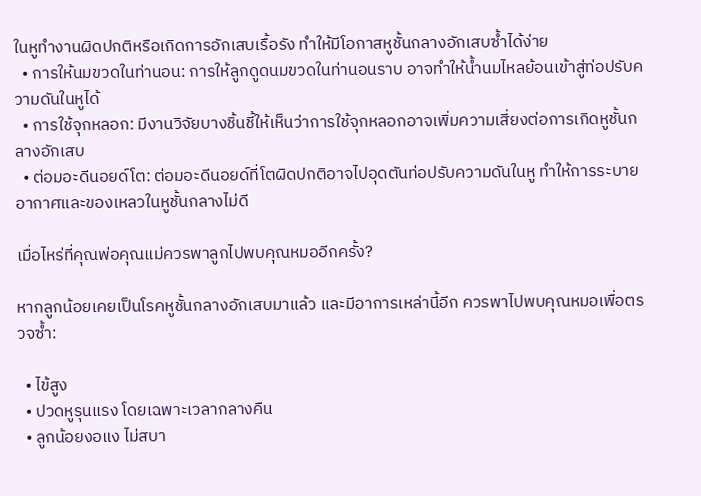ในหูทำงานผิดปกติหรือเกิดการอักเสบเรื้อรัง ทำให้มีโอกาสหูชั้นกลางอักเสบซ้ำได้ง่าย
  • การให้นมขวดในท่านอน: การให้ลูกดูดนมขวดในท่านอนราบ อาจทำให้น้ำนมไหลย้อนเข้าสู่ท่อปรับความดันในหูได้
  • การใช้จุกหลอก: มีงานวิจัยบางชิ้นชี้ให้เห็นว่าการใช้จุกหลอกอาจเพิ่มความเสี่ยงต่อการเกิดหูชั้นกลางอักเสบ
  • ต่อมอะดีนอยด์โต: ต่อมอะดีนอยด์ที่โตผิดปกติอาจไปอุดตันท่อปรับความดันในหู ทำให้การระบายอากาศและของเหลวในหูชั้นกลางไม่ดี

เมื่อไหร่ที่คุณพ่อคุณแม่ควรพาลูกไปพบคุณหมออีกครั้ง?

หากลูกน้อยเคยเป็นโรคหูชั้นกลางอักเสบมาแล้ว และมีอาการเหล่านี้อีก ควรพาไปพบคุณหมอเพื่อตรวจซ้ำ:

  • ไข้สูง
  • ปวดหูรุนแรง โดยเฉพาะเวลากลางคืน
  • ลูกน้อยงอแง ไม่สบา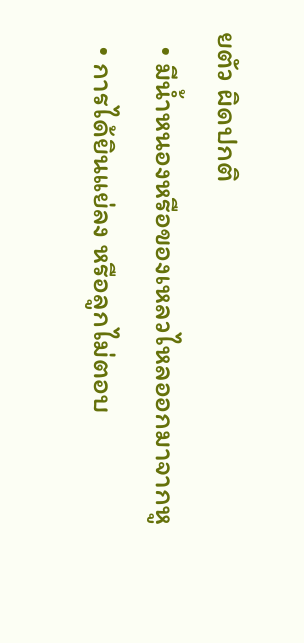ยตัว ผิดปกติ
  • มีน้ำหนองหรือของเหลวไหลออกมาจากหู
  • การได้ยินแย่ลง หรือลูกไม่ตอบ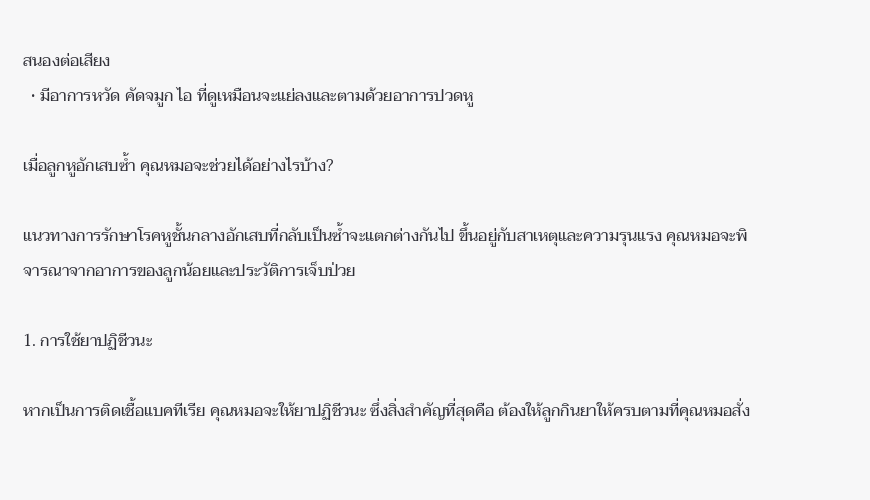สนองต่อเสียง
  • มีอาการหวัด คัดจมูก ไอ ที่ดูเหมือนจะแย่ลงและตามด้วยอาการปวดหู

เมื่อลูกหูอักเสบซ้ำ คุณหมอจะช่วยได้อย่างไรบ้าง?

แนวทางการรักษาโรคหูชั้นกลางอักเสบที่กลับเป็นซ้ำจะแตกต่างกันไป ขึ้นอยู่กับสาเหตุและความรุนแรง คุณหมอจะพิจารณาจากอาการของลูกน้อยและประวัติการเจ็บป่วย

1. การใช้ยาปฏิชีวนะ

หากเป็นการติดเชื้อแบคทีเรีย คุณหมอจะให้ยาปฏิชีวนะ ซึ่งสิ่งสำคัญที่สุดคือ ต้องให้ลูกกินยาให้ครบตามที่คุณหมอสั่ง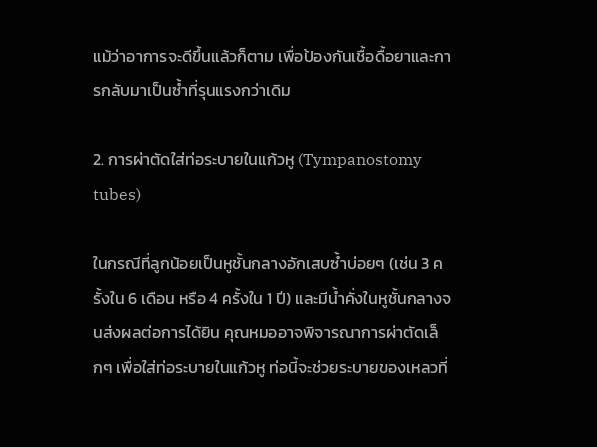แม้ว่าอาการจะดีขึ้นแล้วก็ตาม เพื่อป้องกันเชื้อดื้อยาและการกลับมาเป็นซ้ำที่รุนแรงกว่าเดิม

2. การผ่าตัดใส่ท่อระบายในแก้วหู (Tympanostomy tubes)

ในกรณีที่ลูกน้อยเป็นหูชั้นกลางอักเสบซ้ำบ่อยๆ (เช่น 3 ครั้งใน 6 เดือน หรือ 4 ครั้งใน 1 ปี) และมีน้ำคั่งในหูชั้นกลางจนส่งผลต่อการได้ยิน คุณหมออาจพิจารณาการผ่าตัดเล็กๆ เพื่อใส่ท่อระบายในแก้วหู ท่อนี้จะช่วยระบายของเหลวที่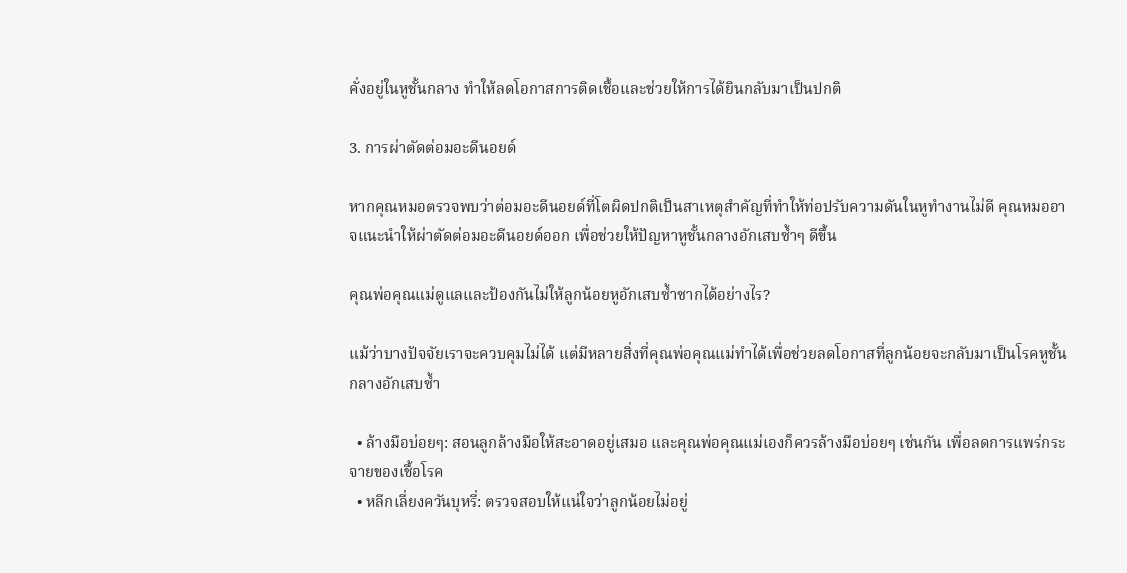คั่งอยู่ในหูชั้นกลาง ทำให้ลดโอกาสการติดเชื้อและช่วยให้การได้ยินกลับมาเป็นปกติ

3. การผ่าตัดต่อมอะดีนอยด์

หากคุณหมอตรวจพบว่าต่อมอะดีนอยด์ที่โตผิดปกติเป็นสาเหตุสำคัญที่ทำให้ท่อปรับความดันในหูทำงานไม่ดี คุณหมออาจแนะนำให้ผ่าตัดต่อมอะดีนอยด์ออก เพื่อช่วยให้ปัญหาหูชั้นกลางอักเสบซ้ำๆ ดีขึ้น

คุณพ่อคุณแม่ดูแลและป้องกันไม่ให้ลูกน้อยหูอักเสบซ้ำซากได้อย่างไร?

แม้ว่าบางปัจจัยเราจะควบคุมไม่ได้ แต่มีหลายสิ่งที่คุณพ่อคุณแม่ทำได้เพื่อช่วยลดโอกาสที่ลูกน้อยจะกลับมาเป็นโรคหูชั้นกลางอักเสบซ้ำ

  • ล้างมือบ่อยๆ: สอนลูกล้างมือให้สะอาดอยู่เสมอ และคุณพ่อคุณแม่เองก็ควรล้างมือบ่อยๆ เช่นกัน เพื่อลดการแพร่กระจายของเชื้อโรค
  • หลีกเลี่ยงควันบุหรี่: ตรวจสอบให้แน่ใจว่าลูกน้อยไม่อยู่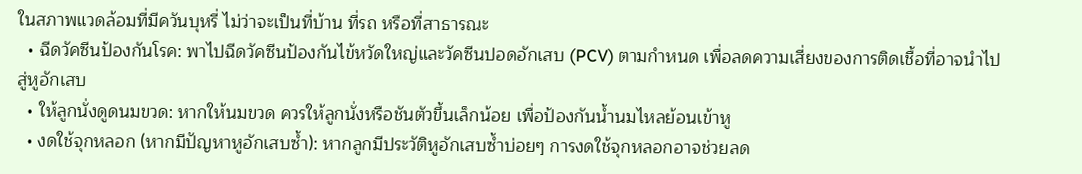ในสภาพแวดล้อมที่มีควันบุหรี่ ไม่ว่าจะเป็นที่บ้าน ที่รถ หรือที่สาธารณะ
  • ฉีดวัคซีนป้องกันโรค: พาไปฉีดวัคซีนป้องกันไข้หวัดใหญ่และวัคซีนปอดอักเสบ (PCV) ตามกำหนด เพื่อลดความเสี่ยงของการติดเชื้อที่อาจนำไปสู่หูอักเสบ
  • ให้ลูกนั่งดูดนมขวด: หากให้นมขวด ควรให้ลูกนั่งหรือชันตัวขึ้นเล็กน้อย เพื่อป้องกันน้ำนมไหลย้อนเข้าหู
  • งดใช้จุกหลอก (หากมีปัญหาหูอักเสบซ้ำ): หากลูกมีประวัติหูอักเสบซ้ำบ่อยๆ การงดใช้จุกหลอกอาจช่วยลด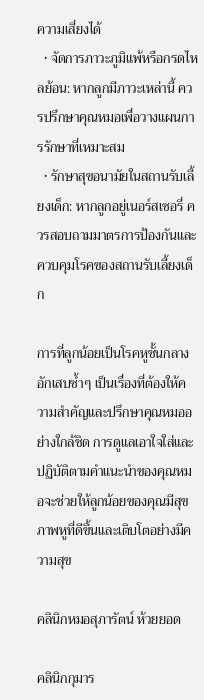ความเสี่ยงได้
  • จัดการภาวะภูมิแพ้หรือกรดไหลย้อน: หากลูกมีภาวะเหล่านี้ ควรปรึกษาคุณหมอเพื่อวางแผนการรักษาที่เหมาะสม
  • รักษาสุขอนามัยในสถานรับเลี้ยงเด็ก: หากลูกอยู่เนอร์สเซอรี่ ควรสอบถามมาตรการป้องกันและควบคุมโรคของสถานรับเลี้ยงเด็ก

การที่ลูกน้อยเป็นโรคหูชั้นกลางอักเสบซ้ำๆ เป็นเรื่องที่ต้องให้ความสำคัญและปรึกษาคุณหมออย่างใกล้ชิด การดูแลเอาใจใส่และปฏิบัติตามคำแนะนำของคุณหมอจะช่วยให้ลูกน้อยของคุณมีสุขภาพหูที่ดีขึ้นและเติบโตอย่างมีความสุข

คลินิกหมอสุภารัตน์ ห้วยยอด

คลินิกกุมาร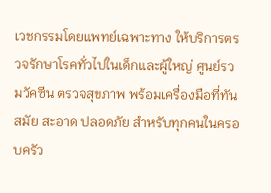เวชกรรมโดยแพทย์เฉพาะทาง ให้บริการตรวจรักษาโรคทั่วไปในเด็กและผู้ใหญ่ ศูนย์รวมวัคซีน ตรวจสุขภาพ พร้อมเครื่องมือที่ทันสมัย สะอาด ปลอดภัย สำหรับทุกคนในครอบครัว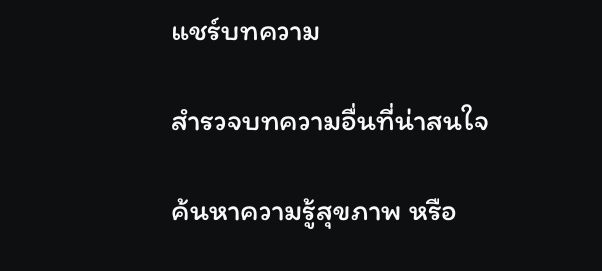แชร์บทความ

สำรวจบทความอื่นที่น่าสนใจ

ค้นหาความรู้สุขภาพ หรือ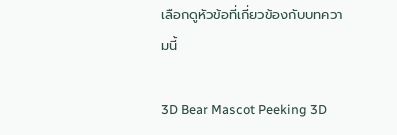เลือกดูหัวข้อที่เกี่ยวข้องกับบทความนี้

3D Bear Mascot Peeking 3D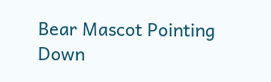Bear Mascot Pointing Down